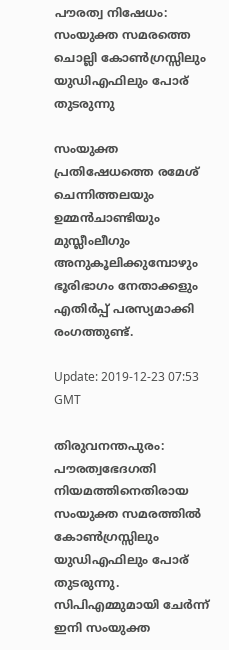പൗരത്വ നിഷേധം: സംയുക്ത സമരത്തെ ചൊല്ലി കോണ്‍ഗ്രസ്സിലും യുഡിഎഫിലും പോര് തുടരുന്നു

സംയുക്ത പ്രതിഷേധത്തെ രമേശ് ചെന്നിത്തലയും ഉമ്മന്‍ചാണ്ടിയും മുസ്ലീംലീഗും അനുകൂലിക്കുമ്പോഴും ഭൂരിഭാഗം നേതാക്കളും എതിര്‍പ്പ് പരസ്യമാക്കി രംഗത്തുണ്ട്.

Update: 2019-12-23 07:53 GMT

തിരുവനന്തപുരം: പൗരത്വഭേദഗതി നിയമത്തിനെതിരായ സംയുക്ത സമരത്തില്‍ കോണ്‍ഗ്രസ്സിലും യുഡിഎഫിലും പോര് തുടരുന്നു. സിപിഎമ്മുമായി ചേര്‍ന്ന് ഇനി സംയുക്ത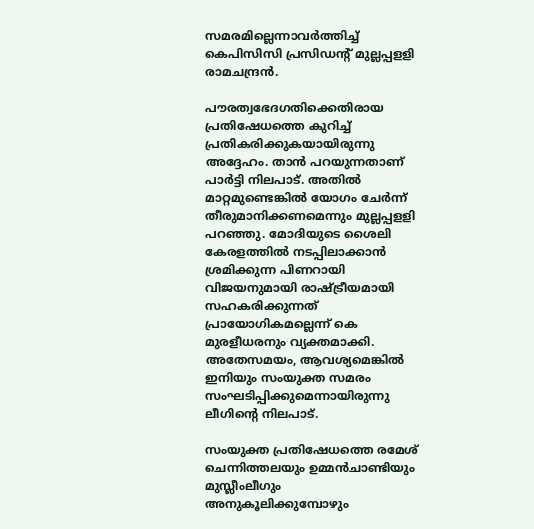സമരമില്ലെന്നാവര്‍ത്തിച്ച് കെപിസിസി പ്രസിഡന്റ് മുല്ലപ്പളളി രാമചന്ദ്രന്‍.

പൗരത്വഭേദഗതിക്കെതിരായ പ്രതിഷേധത്തെ കുറിച്ച് പ്രതികരിക്കുകയായിരുന്നു അദ്ദേഹം. താന്‍ പറയുന്നതാണ് പാര്‍ട്ടി നിലപാട്. അതില്‍ മാറ്റമുണ്ടെങ്കില്‍ യോഗം ചേര്‍ന്ന് തീരുമാനിക്കണമെന്നും മുല്ലപ്പളളി പറഞ്ഞു. മോദിയുടെ ശൈലി കേരളത്തില്‍ നടപ്പിലാക്കാന്‍ ശ്രമിക്കുന്ന പിണറായി വിജയനുമായി രാഷ്ട്രീയമായി സഹകരിക്കുന്നത് പ്രായോഗികമല്ലെന്ന് കെ മുരളീധരനും വ്യക്തമാക്കി. അതേസമയം, ആവശ്യമെങ്കില്‍ ഇനിയും സംയുക്ത സമരം സംഘടിപ്പിക്കുമെന്നായിരുന്നു ലീഗിന്റെ നിലപാട്.

സംയുക്ത പ്രതിഷേധത്തെ രമേശ് ചെന്നിത്തലയും ഉമ്മന്‍ചാണ്ടിയും മുസ്ലീംലീഗും അനുകൂലിക്കുമ്പോഴും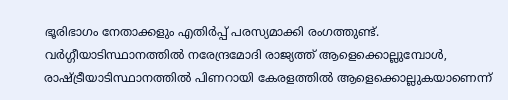ഭൂരിഭാഗം നേതാക്കളും എതിര്‍പ്പ് പരസ്യമാക്കി രംഗത്തുണ്ട്. വര്‍ഗ്ഗീയാടിസ്ഥാനത്തില്‍ നരേന്ദ്രമോദി രാജ്യത്ത് ആളെക്കൊല്ലുമ്പോള്‍, രാഷ്ട്രീയാടിസ്ഥാനത്തില്‍ പിണറായി കേരളത്തില്‍ ആളെക്കൊല്ലുകയാണെന്ന്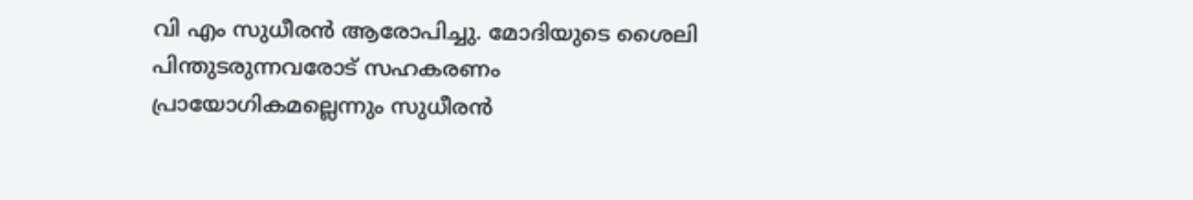വി എം സുധീരന്‍ ആരോപിച്ചു. മോദിയുടെ ശൈലി പിന്തുടരുന്നവരോട് സഹകരണം പ്രായോഗികമല്ലെന്നും സുധീരന്‍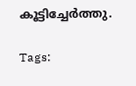കൂട്ടിച്ചേര്‍ത്തു.

Tags: